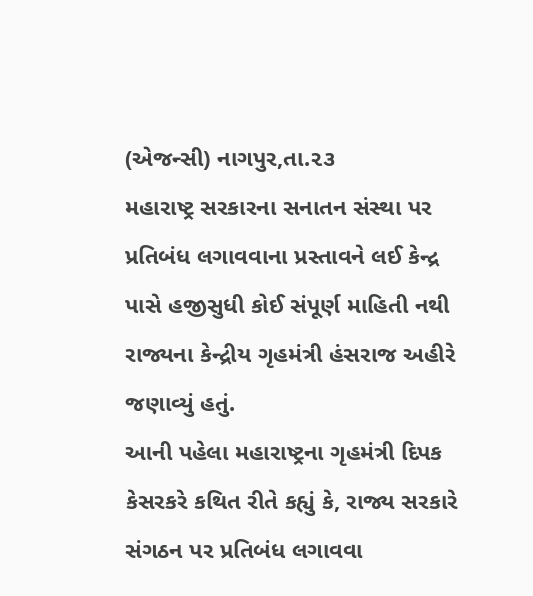(એજન્સી) નાગપુર,તા.૨૩
મહારાષ્ટ્ર સરકારના સનાતન સંસ્થા પર પ્રતિબંધ લગાવવાના પ્રસ્તાવને લઈ કેન્દ્ર પાસે હજીસુધી કોઈ સંપૂર્ણ માહિતી નથી રાજ્યના કેન્દ્રીય ગૃહમંત્રી હંસરાજ અહીરે જણાવ્યું હતું.
આની પહેલા મહારાષ્ટ્રના ગૃહમંત્રી દિપક કેસરકરે કથિત રીતે કહ્યું કે, રાજ્ય સરકારે સંગઠન પર પ્રતિબંધ લગાવવા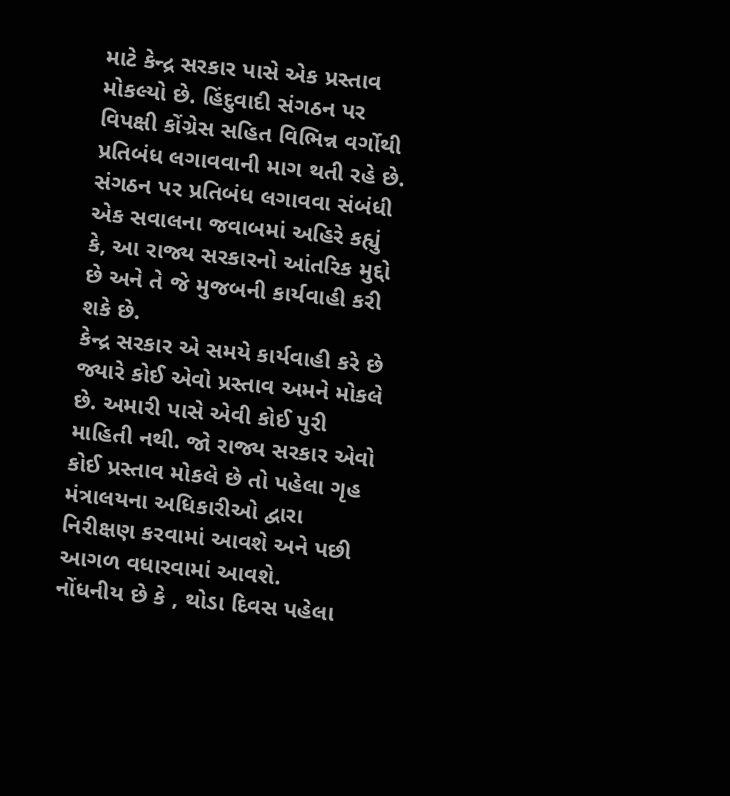માટે કેન્દ્ર સરકાર પાસે એક પ્રસ્તાવ મોકલ્યો છે. હિંદુવાદી સંગઠન પર વિપક્ષી કોંગ્રેસ સહિત વિભિન્ન વર્ગોથી પ્રતિબંધ લગાવવાની માગ થતી રહે છે. સંગઠન પર પ્રતિબંધ લગાવવા સંબંધી એક સવાલના જવાબમાં અહિરે કહ્યું કે, આ રાજ્ય સરકારનો આંતરિક મુદ્દો છે અને તે જે મુજબની કાર્યવાહી કરી શકે છે.
કેન્દ્ર સરકાર એ સમયે કાર્યવાહી કરે છે જ્યારે કોઈ એવો પ્રસ્તાવ અમને મોકલે છે. અમારી પાસે એવી કોઈ પુરી માહિતી નથી. જો રાજ્ય સરકાર એવો કોઈ પ્રસ્તાવ મોકલે છે તો પહેલા ગૃહ મંત્રાલયના અધિકારીઓ દ્વારા નિરીક્ષણ કરવામાં આવશે અને પછી આગળ વધારવામાં આવશે.
નોંધનીય છે કે , થોડા દિવસ પહેલા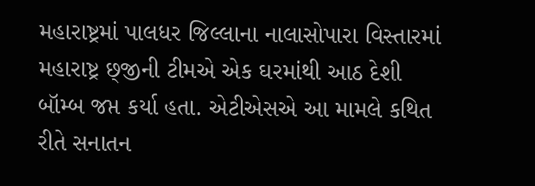મહારાષ્ટ્રમાં પાલધર જિલ્લાના નાલાસોપારા વિસ્તારમાં મહારાષ્ટ્ર છ્જીની ટીમએ એક ઘરમાંથી આઠ દેશી બૉમ્બ જપ્ત કર્યા હતા. એટીએસએ આ મામલે કથિત રીતે સનાતન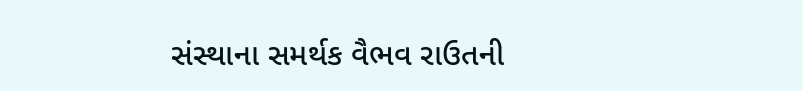સંસ્થાના સમર્થક વૈભવ રાઉતની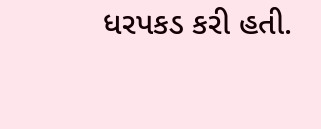ધરપકડ કરી હતી.